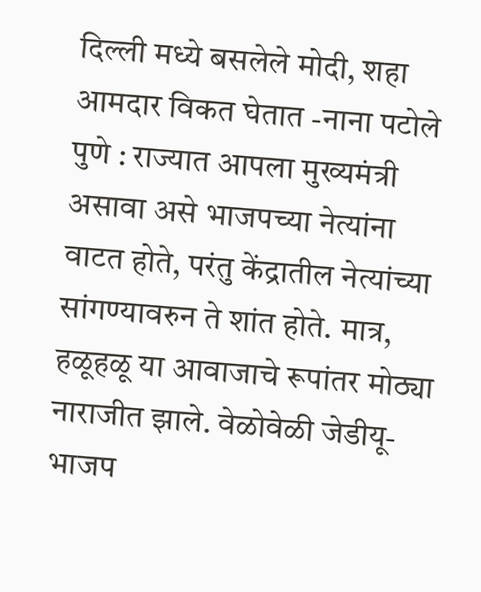दिल्ली मध्ये बसलेले मोदी, शहा आमदार विकत घेतात -नाना पटोले
पुणे : राज्यात आपला मुख्यमंत्री असावा असे भाजपच्या नेत्यांना वाटत होते, परंतु केंद्रातील नेत्यांच्या सांगण्यावरुन ते शांत होते. मात्र, हळूहळू या आवाजाचे रूपांतर मोठ्या नाराजीत झाले. वेळोवेळी जेडीयू-भाजप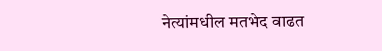नेत्यांमधील मतभेद वाढत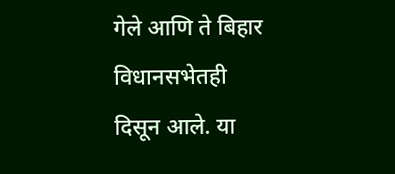गेले आणि ते बिहार विधानसभेतही दिसून आले. या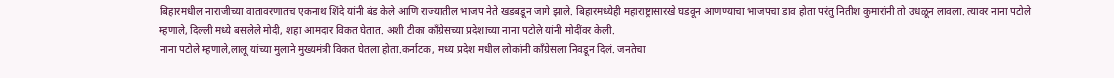बिहारमधील नाराजीच्या वातावरणातच एकनाथ शिंदे यांनी बंड केले आणि राज्यातील भाजप नेते खडबडून जागे झाले. बिहारमध्येही महाराष्ट्रासारखे घडवून आणण्याचा भाजपचा डाव होता परंतु नितीश कुमारांनी तो उधळून लावला. त्यावर नाना पटोले म्हणाले, दिल्ली मध्ये बसलेले मोदी, शहा आमदार विकत घेतात. अशी टीका काँग्रेसच्या प्रदेशाच्या नाना पटोले यांनी मोदींवर केली.
नाना पटोले म्हणाले,लालू यांच्या मुलाने मुख्यमंत्री विकत घेतला होता.कर्नाटक, मध्य प्रदेश मधील लोकांनी काँग्रेसला निवडून दिलं. जनतेचा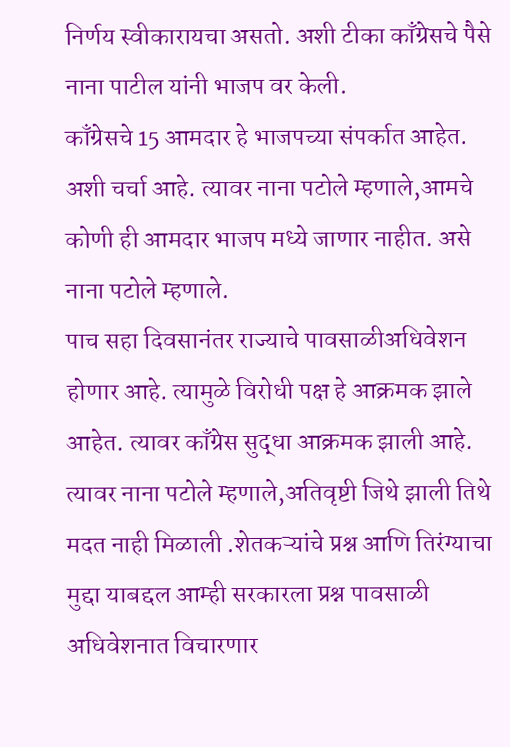निर्णय स्वीकारायचा असतो. अशी टीका काँग्रेसचे पैसे नाना पाटील यांनी भाजप वर केली.
काँग्रेसचे 15 आमदार हे भाजपच्या संपर्कात आहेत. अशी चर्चा आहे. त्यावर नाना पटोले म्हणाले,आमचे कोणी ही आमदार भाजप मध्ये जाणार नाहीत. असे नाना पटोले म्हणाले.
पाच सहा दिवसानंतर राज्याचे पावसाळीअधिवेशन होणार आहे. त्यामुळे विरोधी पक्ष हे आक्रमक झाले आहेत. त्यावर काँग्रेस सुद्धा आक्रमक झाली आहे. त्यावर नाना पटोले म्हणाले,अतिवृष्टी जिथे झाली तिथे मदत नाही मिळाली .शेतकऱ्यांचे प्रश्न आणि तिरंग्याचा मुद्दा याबद्दल आम्ही सरकारला प्रश्न पावसाळी अधिवेशनात विचारणार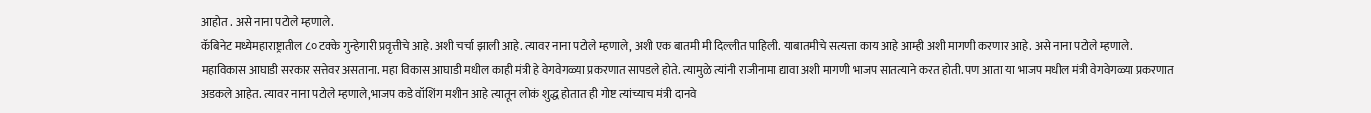आहोत . असे नाना पटोले म्हणाले.
कॅबिनेट मध्येमहाराष्ट्रातील ८० टक्के गुन्हेगारी प्रवृत्तीचे आहे. अशी चर्चा झाली आहे. त्यावर नाना पटोले म्हणाले, अशी एक बातमी मी दिल्लीत पाहिली. याबातमीचे सत्यत्ता काय आहे आम्ही अशी मागणी करणार आहे. असे नाना पटोले म्हणाले.
महाविकास आघाडी सरकार सत्तेवर असताना. महा विकास आघाडी मधील काही मंत्री हे वेगवेगळ्या प्रकरणात सापडले होते. त्यामुळे त्यांनी राजीनामा द्यावा अशी मागणी भाजप सातत्याने करत होती. पण आता या भाजप मधील मंत्री वेगवेगळ्या प्रकरणात अडकले आहेत. त्यावर नाना पटोले म्हणाले,भाजप कडे वॉशिंग मशीन आहे त्यातून लोकं शुद्ध होतात ही गोष्ट त्यांच्याच मंत्री दानवे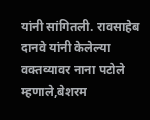यांनी सांगितली. रावसाहेब दानवे यांनी केलेल्या वक्तव्यावर नाना पटोले म्हणाले,बेशरम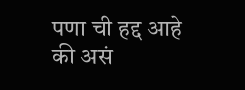पणा ची हद्द आहे की असं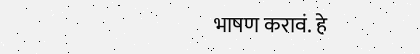भाषण करावं. हे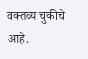वक्तव्य चुकीचे आहे.